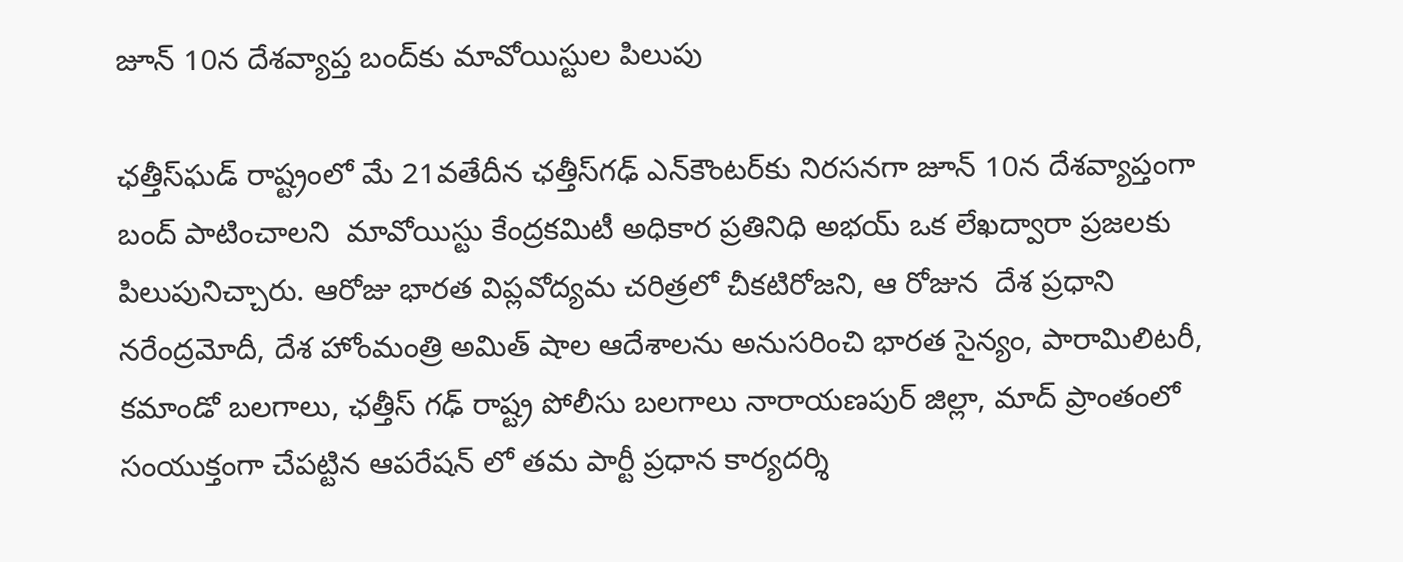జూన్ 10న దేశ‌వ్యాప్త బంద్‌కు మావోయిస్టుల పిలుపు

ఛత్తీస్‌ఘడ్‌ ‌రాష్ట్రంలో మే 21వతేదీన ఛ‌త్తీస్‌గ‌ఢ్ ఎన్‌కౌంట‌ర్‌కు నిర‌స‌న‌గా జూన్ 10న దేశ‌వ్యాప్తంగా బంద్ పాటించాల‌ని  మావోయిస్టు కేంద్రకమిటీ అధికార ప్రతినిధి అభయ్ ఒక లేఖ‌ద్వారా ప్ర‌జ‌ల‌కు పిలుపునిచ్చారు. ఆరోజు భారత విప్లవోద్యమ చరిత్రలో చీకటిరోజని, ఆ రోజున  దేశ ప్రధాని నరేంద్రమోదీ, దేశ హోంమంత్రి అమిత్‌ ‌షాల ఆదేశాలను అనుసరించి భారత సైన్యం, పారామిలిటరీ, కమాండో బలగాలు, ఛత్తీస్‌ ‌గఢ్‌ ‌రాష్ట్ర పోలీసు బలగాలు నారాయణపుర్‌ ‌జిల్లా, మాద్‌ ‌ప్రాంతంలో సంయుక్తంగా చేపట్టిన ఆపరేషన్‌ ‌లో త‌మ‌ పార్టీ ప్రధాన కార్యదర్శి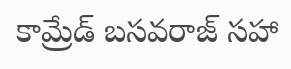కామ్రేడ్‌ ‌బసవరాజ్‌ ‌సహా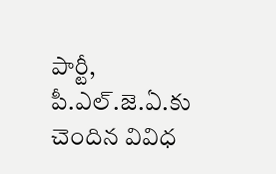పార్టీ, పీ.ఎల్‌.జె.ఏ.కు చెందిన వివిధ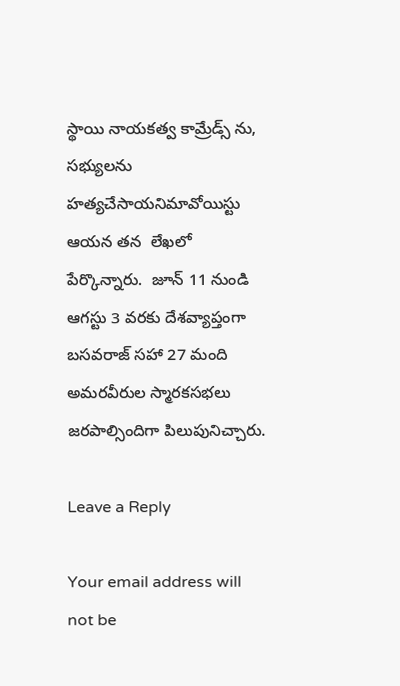స్థాయి నాయకత్వ కామ్రేడ్స్ ‌ను, సభ్యులను హత్యచేసాయనిమావోయిస్టు ఆయ‌న త‌న  లేఖ‌లో పేర్కొన్నారు.  జూన్‌ 11 నుండి ఆగస్టు 3 వరకు దేశవ్యాప్తంగా   బసవరాజ్‌ ‌సహా 27 మంది అమరవీరుల స్మారకసభలు జరపాల్సిందిగా పిలుపునిచ్చారు.

Leave a Reply

Your email address will not be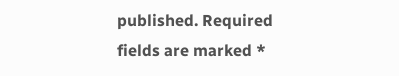published. Required fields are marked *